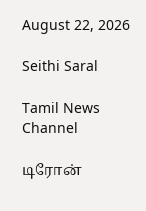August 22, 2026

Seithi Saral

Tamil News Channel

டிரோன்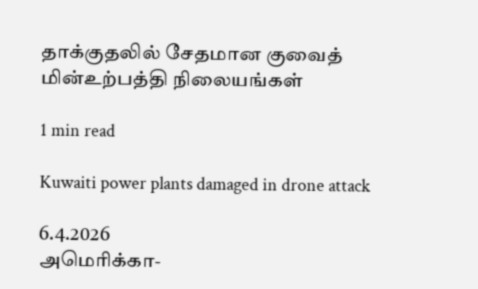தாக்குதலில் சேதமான குவைத் மின்உற்பத்தி நிலையங்கள்

1 min read

Kuwaiti power plants damaged in drone attack

6.4.2026
அமெரிக்கா-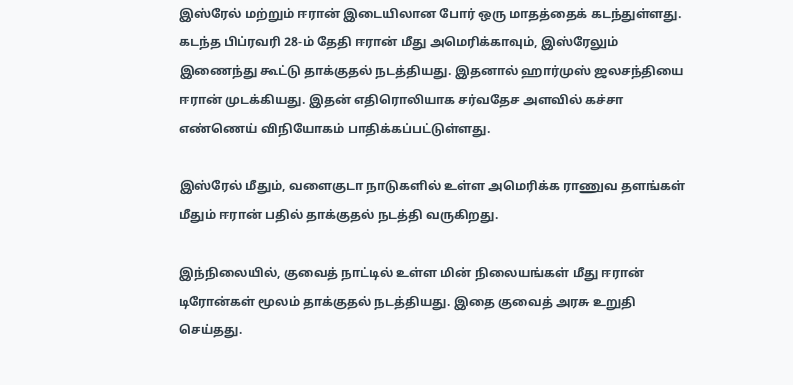இஸ்ரேல் மற்றும் ஈரான் இடையிலான போர் ஒரு மாதத்தைக் கடந்துள்ளது. கடந்த பிப்ரவரி 28-ம் தேதி ஈரான் மீது அமெரிக்காவும், இஸ்ரேலும் இணைந்து கூட்டு தாக்குதல் நடத்தியது. இதனால் ஹார்முஸ் ஜலசந்தியை ஈரான் முடக்கியது. இதன் எதிரொலியாக சர்வதேச அளவில் கச்சா எண்ணெய் விநியோகம் பாதிக்கப்பட்டுள்ளது.

இஸ்ரேல் மீதும், வளைகுடா நாடுகளில் உள்ள அமெரிக்க ராணுவ தளங்கள் மீதும் ஈரான் பதில் தாக்குதல் நடத்தி வருகிறது.

இந்நிலையில், குவைத் நாட்டில் உள்ள மின் நிலையங்கள் மீது ஈரான் டிரோன்கள் மூலம் தாக்குதல் நடத்தியது. இதை குவைத் அரசு உறுதி செய்தது.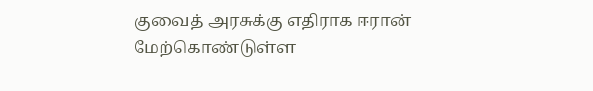குவைத் அரசுக்கு எதிராக ஈரான் மேற்கொண்டுள்ள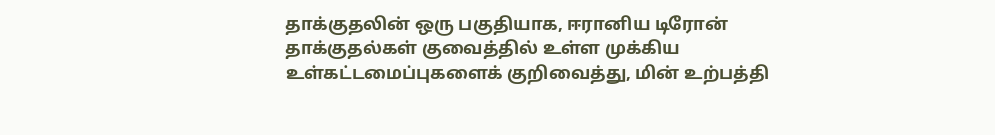தாக்குதலின் ஒரு பகுதியாக, ஈரானிய டிரோன் தாக்குதல்கள் குவைத்தில் உள்ள முக்கிய உள்கட்டமைப்புகளைக் குறிவைத்து, மின் உற்பத்தி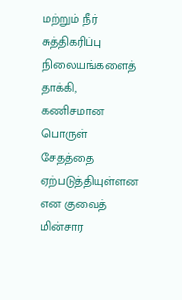மற்றும் நீர் சுத்திகரிப்பு நிலையங்களைத் தாக்கி, கணிசமான பொருள் சேதத்தை ஏற்படுத்தியுள்ளன என குவைத் மின்சார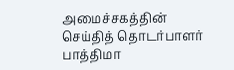அமைச்சகத்தின் செய்தித் தொடர்பாளர் பாத்திமா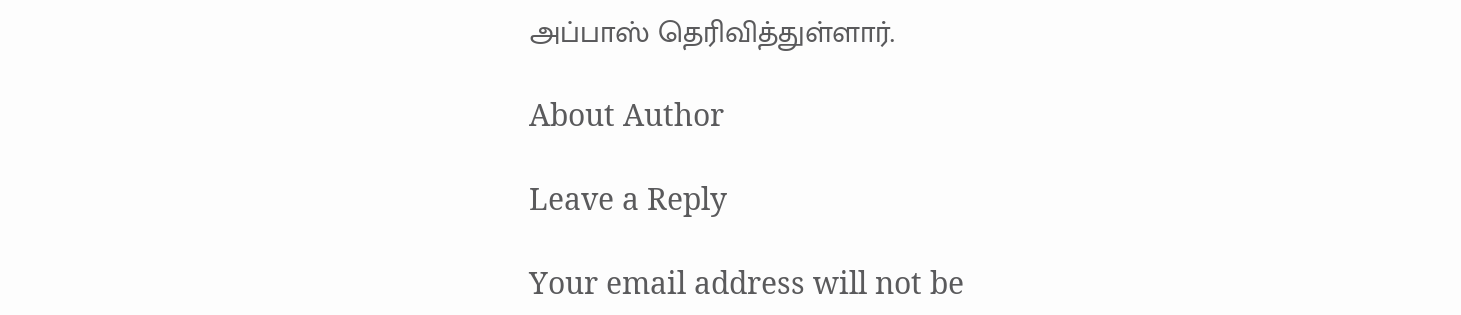அப்பாஸ் தெரிவித்துள்ளார்.

About Author

Leave a Reply

Your email address will not be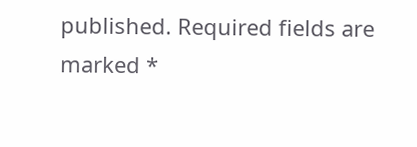published. Required fields are marked *